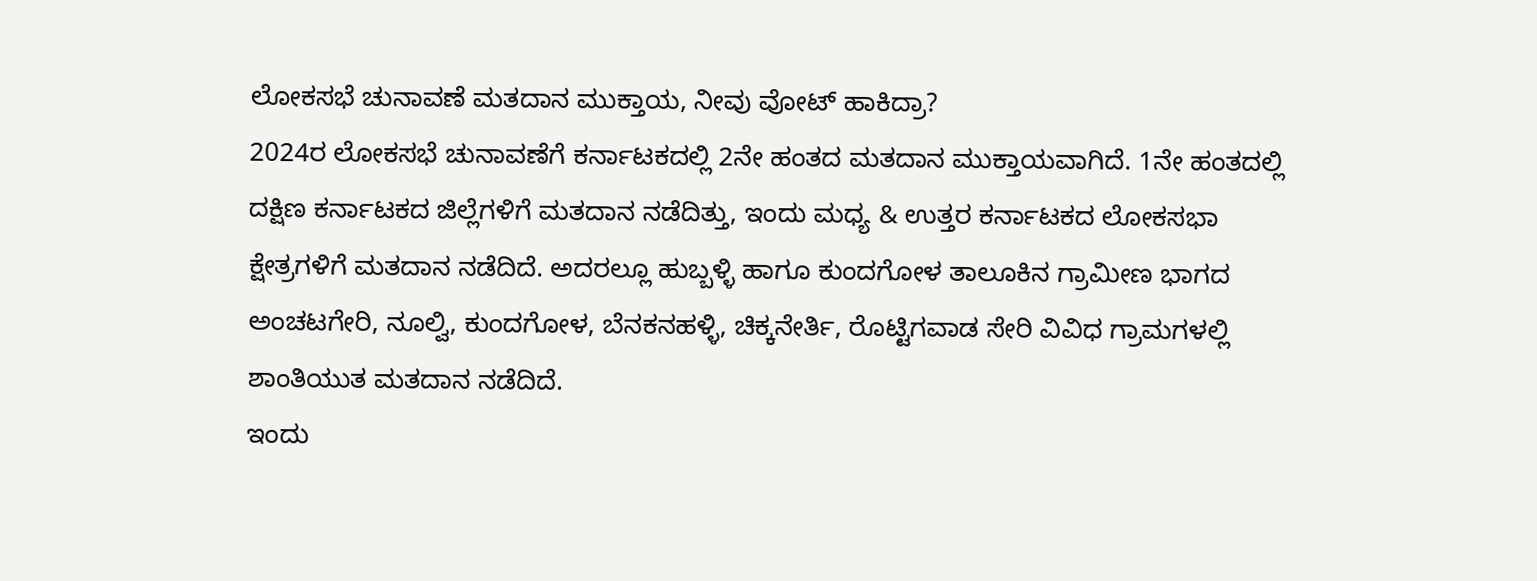ಲೋಕಸಭೆ ಚುನಾವಣೆ ಮತದಾನ ಮುಕ್ತಾಯ, ನೀವು ವೋಟ್ ಹಾಕಿದ್ರಾ?
2024ರ ಲೋಕಸಭೆ ಚುನಾವಣೆಗೆ ಕರ್ನಾಟಕದಲ್ಲಿ 2ನೇ ಹಂತದ ಮತದಾನ ಮುಕ್ತಾಯವಾಗಿದೆ. 1ನೇ ಹಂತದಲ್ಲಿ ದಕ್ಷಿಣ ಕರ್ನಾಟಕದ ಜಿಲ್ಲೆಗಳಿಗೆ ಮತದಾನ ನಡೆದಿತ್ತು, ಇಂದು ಮಧ್ಯ & ಉತ್ತರ ಕರ್ನಾಟಕದ ಲೋಕಸಭಾ ಕ್ಷೇತ್ರಗಳಿಗೆ ಮತದಾನ ನಡೆದಿದೆ. ಅದರಲ್ಲೂ ಹುಬ್ಬಳ್ಳಿ ಹಾಗೂ ಕುಂದಗೋಳ ತಾಲೂಕಿನ ಗ್ರಾಮೀಣ ಭಾಗದ ಅಂಚಟಗೇರಿ, ನೂಲ್ವಿ, ಕುಂದಗೋಳ, ಬೆನಕನಹಳ್ಳಿ, ಚಿಕ್ಕನೇರ್ತಿ, ರೊಟ್ಟಿಗವಾಡ ಸೇರಿ ವಿವಿಧ ಗ್ರಾಮಗಳಲ್ಲಿ ಶಾಂತಿಯುತ ಮತದಾನ ನಡೆದಿದೆ.
ಇಂದು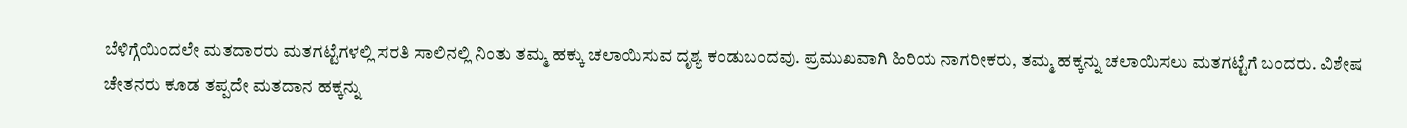ಬೆಳಿಗ್ಗೆಯಿಂದಲೇ ಮತದಾರರು ಮತಗಟ್ಟೆಗಳಲ್ಲಿ ಸರತಿ ಸಾಲಿನಲ್ಲಿ ನಿಂತು ತಮ್ಮ ಹಕ್ಕು ಚಲಾಯಿಸುವ ದೃಶ್ಯ ಕಂಡುಬಂದವು. ಪ್ರಮುಖವಾಗಿ ಹಿರಿಯ ನಾಗರೀಕರು, ತಮ್ಮ ಹಕ್ಕನ್ನು ಚಲಾಯಿಸಲು ಮತಗಟ್ಟೆಗೆ ಬಂದರು. ವಿಶೇಷ ಚೇತನರು ಕೂಡ ತಪ್ಪದೇ ಮತದಾನ ಹಕ್ಕನ್ನು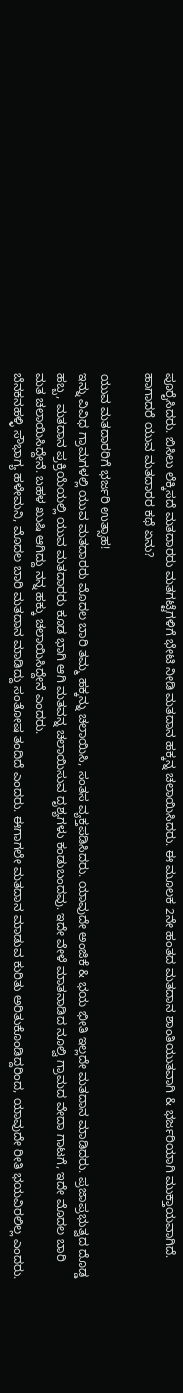ಪೂರೈಸಿದರು. ಬಿಸಿಲು ಲೆಕ್ಕಿಸದೆ ಮತದಾರರು ಮತಗಟ್ಟೆಗಳಿಗೆ ಭೇಟಿ ನೀಡಿ ಮತದಾನ ಹಕ್ಕನ್ನ ಚಲಾಯಿಸಿದರು. ಈ ಮೂಲಕ 2ನೇ ಹಂತದ ಮತದಾನ ಶಾಂತಿಯುತವಾಗಿ & ಭರ್ಜರಿಯಾಗಿ ಮುಕ್ತಾಯವಾಗಿದೆ. ಹಾಗಾದರೆ ಯುವ ಮತದಾರರ ಕಥೆ ಏನು?

ಯುವ ಮತದಾರರಿಗೆ ಭರ್ಜರಿ ಉತ್ಸಾಹ!
ಇನ್ನು ವಿವಿಧ ಗ್ರಾಮಗಳಲ್ಲಿ ಯುವ ಮತದಾರರು ಮೊದಲ ಬಾರಿ ತಮ್ಮ ಹಕ್ಕನ್ನು ಚಲಾಯಿಸಿ, ಸಂತಸ ವ್ಯಕ್ತಪಡಿಸಿದರು. ಯಾವುದೇ ಅಂಜಿಕೆ & ಭಯ ಭೀತಿ ಇಲ್ಲದೇ ಮತದಾನ ಮಾಡಿದರು. ಪ್ರಜಾಪ್ರಭುತ್ವದ ದೊಡ್ಡ ಹಬ್ಬ, ಮತದಾನ ಪ್ರಕ್ರಿಯೆಯಲ್ಲಿ ಯುವ ಮತದಾರರು ಕೂಡ ಭಾಗಿ ಆಗಿ ಮತವನ್ನ ಚಲಾಯಿಸುವ ದೃಶ್ಯಗಳು ಕಂಡುಬಂದವು. ಇದೇ ವೇಳೆ ಮಾತನಾಡಿದ ನೂಲ್ವಿ ಗ್ರಾಮದ ವೇದಾ ಗಾಟಗೆ, ಇದೇ ಮೊದಲ ಬಾರಿ ಮತ ಚಲಾಯಿಸಿದ್ದೇನೆ. ಬಹಳ ಖುಷಿ ಆಗಿದ್ದು ನನ್ನ ಹಕ್ಕು ಚಲಾಯಿಸಿದ್ದೇನೆ ಎಂದರು.
ಬೆನಕನಹಳ್ಳಿ ಸೌಭಾಗ್ಯ ಹಳೇಮನಿ, ಮೊದಲ ಬಾರಿ ಮತದಾನ ಮಾಡಿದ್ದು ಸಂತೋಷ ತಂದಿದೆ ಎಂದರು. ಈಗಾಗಲೇ ಮತದಾನ ಮಾಡುವ ಕುರಿತು ಅರಿತುಕೊಂಡಿದ್ದರಿಂದ, ಯಾವುದೇ ರೀತಿ ಭಯವಿರಲಿಲ್ಲ ಎಂದರು.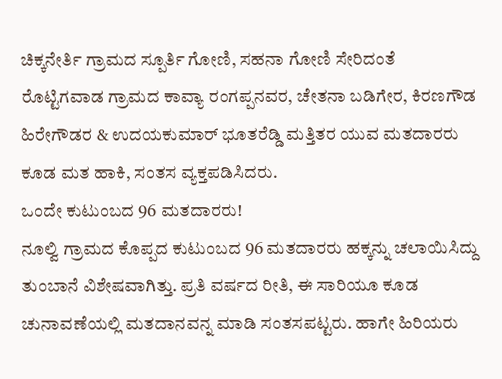ಚಿಕ್ಕನೇರ್ತಿ ಗ್ರಾಮದ ಸ್ಪೂರ್ತಿ ಗೋಣಿ, ಸಹನಾ ಗೋಣಿ ಸೇರಿದಂತೆ ರೊಟ್ಟಿಗವಾಡ ಗ್ರಾಮದ ಕಾವ್ಯಾ ರಂಗಪ್ಪನವರ, ಚೇತನಾ ಬಡಿಗೇರ, ಕಿರಣಗೌಡ ಹಿರೇಗೌಡರ & ಉದಯಕುಮಾರ್ ಭೂತರೆಡ್ಡಿ ಮತ್ತಿತರ ಯುವ ಮತದಾರರು ಕೂಡ ಮತ ಹಾಕಿ, ಸಂತಸ ವ್ಯಕ್ತಪಡಿಸಿದರು.
ಒಂದೇ ಕುಟುಂಬದ 96 ಮತದಾರರು!
ನೂಲ್ವಿ ಗ್ರಾಮದ ಕೊಪ್ಪದ ಕುಟುಂಬದ 96 ಮತದಾರರು ಹಕ್ಕನ್ನು ಚಲಾಯಿಸಿದ್ದು ತುಂಬಾನೆ ವಿಶೇಷವಾಗಿತ್ತು. ಪ್ರತಿ ವರ್ಷದ ರೀತಿ, ಈ ಸಾರಿಯೂ ಕೂಡ ಚುನಾವಣೆಯಲ್ಲಿ ಮತದಾನವನ್ನ ಮಾಡಿ ಸಂತಸಪಟ್ಟರು. ಹಾಗೇ ಹಿರಿಯರು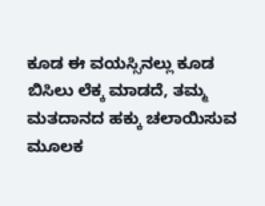ಕೂಡ ಈ ವಯಸ್ಸಿನಲ್ಲು ಕೂಡ ಬಿಸಿಲು ಲೆಕ್ಕ ಮಾಡದೆ, ತಮ್ಮ ಮತದಾನದ ಹಕ್ಕು ಚಲಾಯಿಸುವ ಮೂಲಕ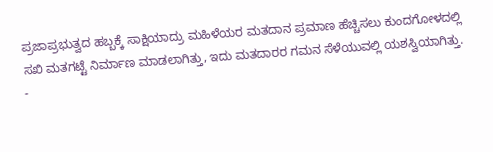ಪ್ರಜಾಪ್ರಭುತ್ವದ ಹಬ್ಬಕ್ಕೆ ಸಾಕ್ಷಿಯಾದ್ರು ಮಹಿಳೆಯರ ಮತದಾನ ಪ್ರಮಾಣ ಹೆಚ್ಚಿಸಲು ಕುಂದಗೋಳದಲ್ಲಿ ಸಖಿ ಮತಗಟ್ಟೆ ನಿರ್ಮಾಣ ಮಾಡಲಾಗಿತ್ತು, ಇದು ಮತದಾರರ ಗಮನ ಸೆಳೆಯುವಲ್ಲಿ ಯಶಸ್ವಿಯಾಗಿತ್ತು.
-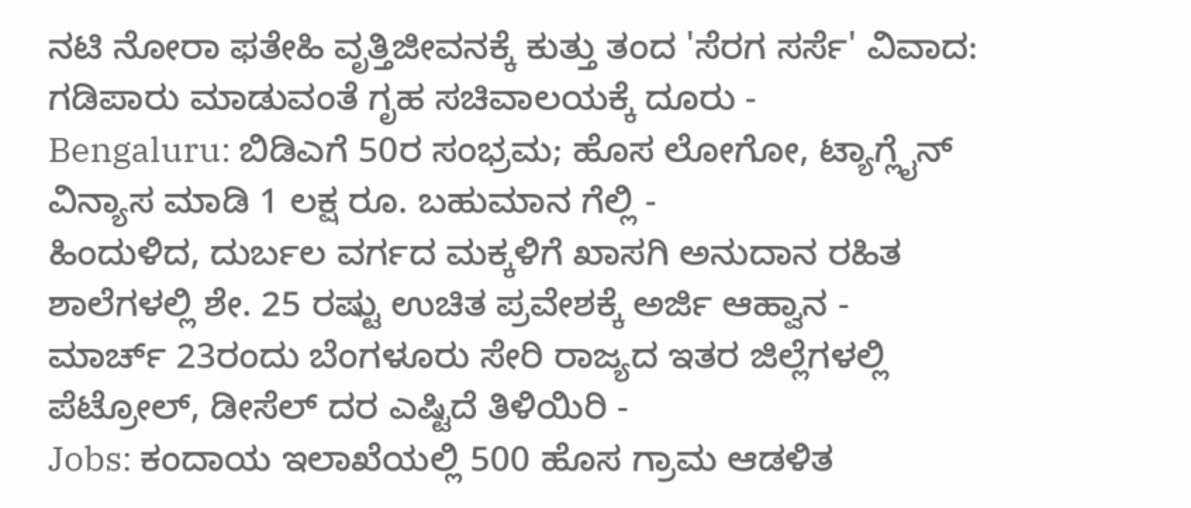ನಟಿ ನೋರಾ ಫತೇಹಿ ವೃತ್ತಿಜೀವನಕ್ಕೆ ಕುತ್ತು ತಂದ 'ಸೆರಗ ಸರ್ಸೆ' ವಿವಾದ: ಗಡಿಪಾರು ಮಾಡುವಂತೆ ಗೃಹ ಸಚಿವಾಲಯಕ್ಕೆ ದೂರು -
Bengaluru: ಬಿಡಿಎಗೆ 50ರ ಸಂಭ್ರಮ; ಹೊಸ ಲೋಗೋ, ಟ್ಯಾಗ್ಲೈನ್ ವಿನ್ಯಾಸ ಮಾಡಿ 1 ಲಕ್ಷ ರೂ. ಬಹುಮಾನ ಗೆಲ್ಲಿ -
ಹಿಂದುಳಿದ, ದುರ್ಬಲ ವರ್ಗದ ಮಕ್ಕಳಿಗೆ ಖಾಸಗಿ ಅನುದಾನ ರಹಿತ ಶಾಲೆಗಳಲ್ಲಿ ಶೇ. 25 ರಷ್ಟು ಉಚಿತ ಪ್ರವೇಶಕ್ಕೆ ಅರ್ಜಿ ಆಹ್ವಾನ -
ಮಾರ್ಚ್ 23ರಂದು ಬೆಂಗಳೂರು ಸೇರಿ ರಾಜ್ಯದ ಇತರ ಜಿಲ್ಲೆಗಳಲ್ಲಿ ಪೆಟ್ರೋಲ್, ಡೀಸೆಲ್ ದರ ಎಷ್ಟಿದೆ ತಿಳಿಯಿರಿ -
Jobs: ಕಂದಾಯ ಇಲಾಖೆಯಲ್ಲಿ 500 ಹೊಸ ಗ್ರಾಮ ಆಡಳಿತ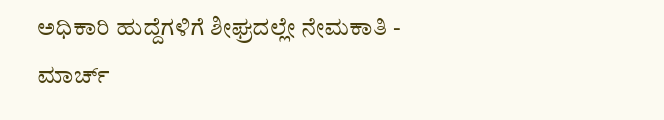ಅಧಿಕಾರಿ ಹುದ್ದೆಗಳಿಗೆ ಶೀಘ್ರದಲ್ಲೇ ನೇಮಕಾತಿ -
ಮಾರ್ಚ್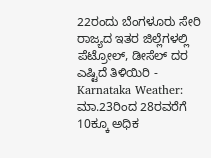22ರಂದು ಬೆಂಗಳೂರು ಸೇರಿ ರಾಜ್ಯದ ಇತರ ಜಿಲ್ಲೆಗಳಲ್ಲಿ ಪೆಟ್ರೋಲ್, ಡೀಸೆಲ್ ದರ ಎಷ್ಟಿದೆ ತಿಳಿಯಿರಿ -
Karnataka Weather: ಮಾ.23ರಿಂದ 28ರವರೆಗೆ 10ಕ್ಕೂ ಅಧಿಕ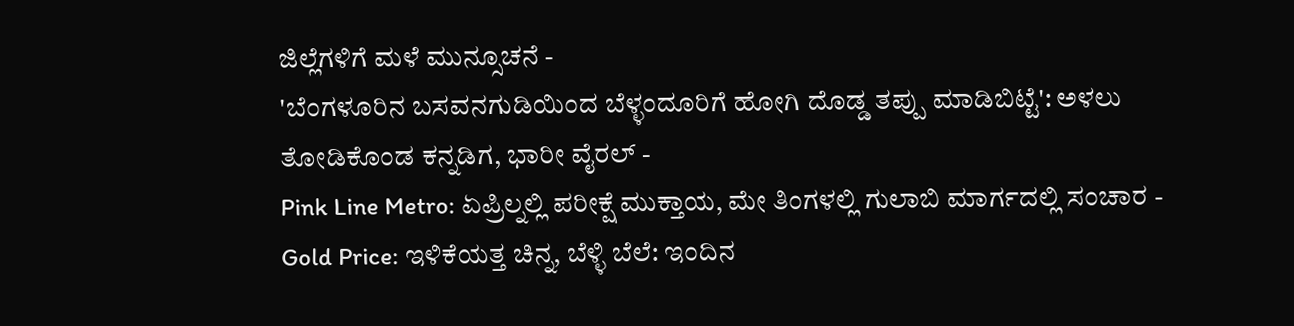ಜಿಲ್ಲೆಗಳಿಗೆ ಮಳೆ ಮುನ್ಸೂಚನೆ -
'ಬೆಂಗಳೂರಿನ ಬಸವನಗುಡಿಯಿಂದ ಬೆಳ್ಳಂದೂರಿಗೆ ಹೋಗಿ ದೊಡ್ಡ ತಪ್ಪು ಮಾಡಿಬಿಟ್ಟೆ': ಅಳಲು ತೋಡಿಕೊಂಡ ಕನ್ನಡಿಗ, ಭಾರೀ ವೈರಲ್ -
Pink Line Metro: ಏಪ್ರಿಲ್ನಲ್ಲಿ ಪರೀಕ್ಷೆ ಮುಕ್ತಾಯ, ಮೇ ತಿಂಗಳಲ್ಲಿ ಗುಲಾಬಿ ಮಾರ್ಗದಲ್ಲಿ ಸಂಚಾರ -
Gold Price: ಇಳಿಕೆಯತ್ತ ಚಿನ್ನ, ಬೆಳ್ಳಿ ಬೆಲೆ: ಇಂದಿನ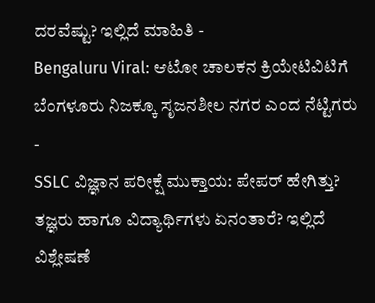ದರವೆಷ್ಟು? ಇಲ್ಲಿದೆ ಮಾಹಿತಿ -
Bengaluru Viral: ಆಟೋ ಚಾಲಕನ ಕ್ರಿಯೇಟಿವಿಟಿಗೆ ಬೆಂಗಳೂರು ನಿಜಕ್ಕೂ ಸೃಜನಶೀಲ ನಗರ ಎಂದ ನೆಟ್ಟಿಗರು -
SSLC ವಿಜ್ಞಾನ ಪರೀಕ್ಷೆ ಮುಕ್ತಾಯ: ಪೇಪರ್ ಹೇಗಿತ್ತು? ತಜ್ಞರು ಹಾಗೂ ವಿದ್ಯಾರ್ಥಿಗಳು ಏನಂತಾರೆ? ಇಲ್ಲಿದೆ ವಿಶ್ಲೇಷಣೆ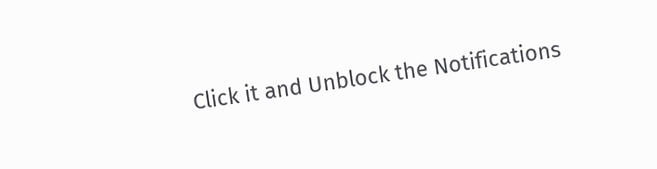Click it and Unblock the Notifications